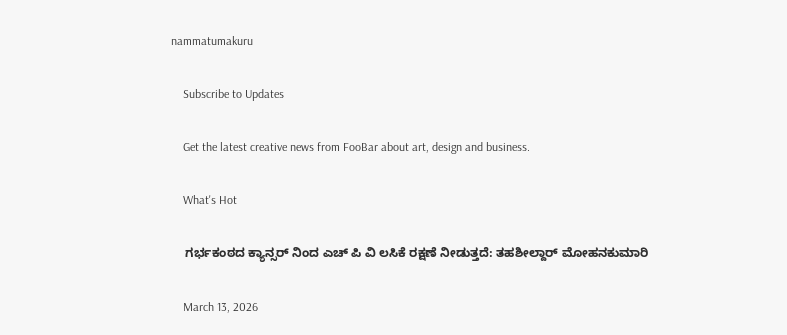nammatumakuru

    Subscribe to Updates

    Get the latest creative news from FooBar about art, design and business.

    What's Hot

    ಗರ್ಭಕಂಠದ ಕ್ಯಾನ್ಸರ್ ನಿಂದ ಎಚ್ ಪಿ ವಿ ಲಸಿಕೆ ರಕ್ಷಣೆ ನೀಡುತ್ತದೆ: ತಹಶೀಲ್ದಾರ್ ಮೋಹನಕುಮಾರಿ

    March 13, 2026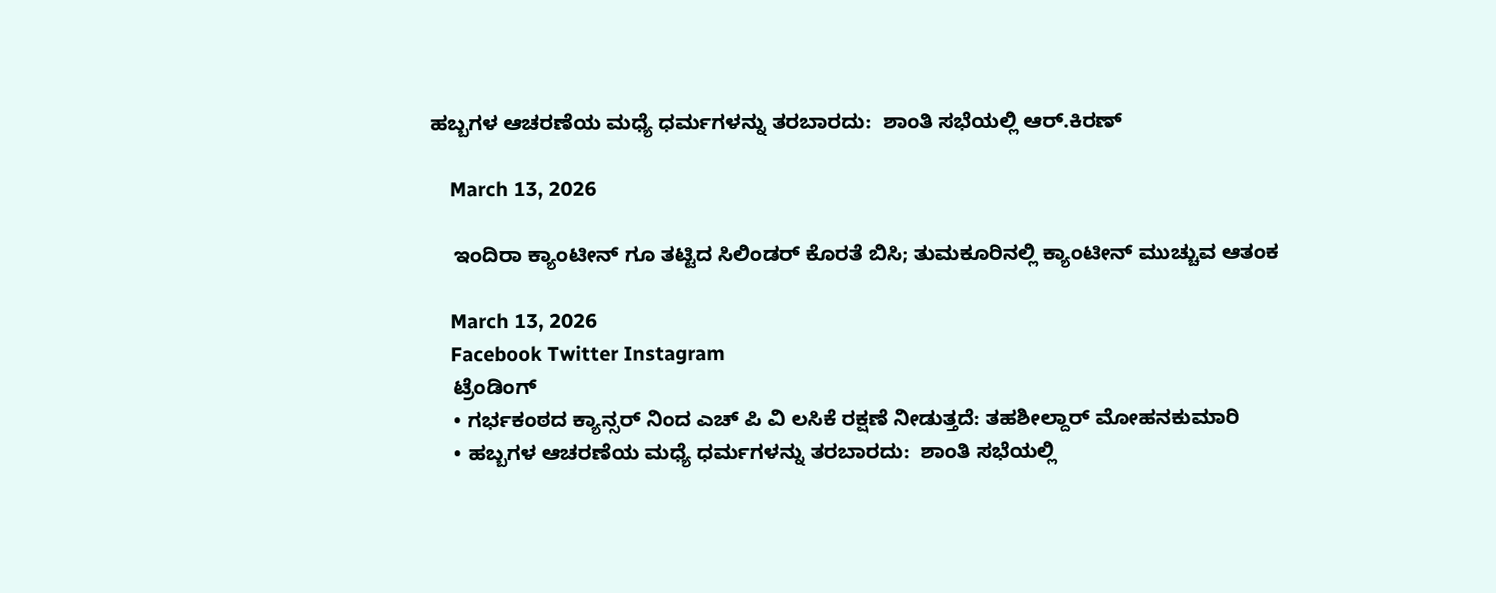ಹಬ್ಬಗಳ ಆಚರಣೆಯ ಮಧ್ಯೆ ಧರ್ಮಗಳನ್ನು ತರಬಾರದು:  ಶಾಂತಿ ಸಭೆಯಲ್ಲಿ ಆರ್.ಕಿರಣ್

    March 13, 2026

    ಇಂದಿರಾ ಕ್ಯಾಂಟೀನ್‌ ಗೂ ತಟ್ಟಿದ ಸಿಲಿಂಡರ್ ಕೊರತೆ ಬಿಸಿ; ತುಮಕೂರಿನಲ್ಲಿ ಕ್ಯಾಂಟೀನ್ ಮುಚ್ಚುವ ಆತಂಕ

    March 13, 2026
    Facebook Twitter Instagram
    ಟ್ರೆಂಡಿಂಗ್
    • ಗರ್ಭಕಂಠದ ಕ್ಯಾನ್ಸರ್ ನಿಂದ ಎಚ್ ಪಿ ವಿ ಲಸಿಕೆ ರಕ್ಷಣೆ ನೀಡುತ್ತದೆ: ತಹಶೀಲ್ದಾರ್ ಮೋಹನಕುಮಾರಿ
    • ಹಬ್ಬಗಳ ಆಚರಣೆಯ ಮಧ್ಯೆ ಧರ್ಮಗಳನ್ನು ತರಬಾರದು:  ಶಾಂತಿ ಸಭೆಯಲ್ಲಿ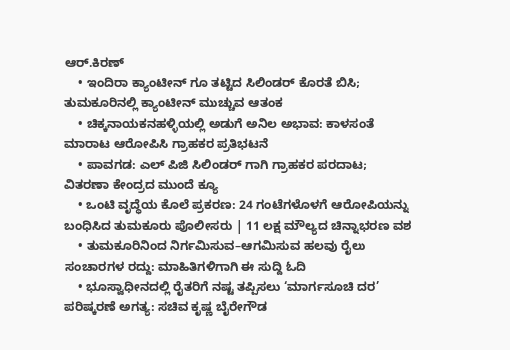ಆರ್.ಕಿರಣ್
    • ಇಂದಿರಾ ಕ್ಯಾಂಟೀನ್‌ ಗೂ ತಟ್ಟಿದ ಸಿಲಿಂಡರ್ ಕೊರತೆ ಬಿಸಿ; ತುಮಕೂರಿನಲ್ಲಿ ಕ್ಯಾಂಟೀನ್ ಮುಚ್ಚುವ ಆತಂಕ
    • ಚಿಕ್ಕನಾಯಕನಹಳ್ಳಿಯಲ್ಲಿ ಅಡುಗೆ ಅನಿಲ ಅಭಾವ: ಕಾಳಸಂತೆ ಮಾರಾಟ ಆರೋಪಿಸಿ ಗ್ರಾಹಕರ ಪ್ರತಿಭಟನೆ
    • ಪಾವಗಡ: ಎಲ್‌ ಪಿಜಿ ಸಿಲಿಂಡರ್‌ ಗಾಗಿ ಗ್ರಾಹಕರ ಪರದಾಟ; ವಿತರಣಾ ಕೇಂದ್ರದ ಮುಂದೆ ಕ್ಯೂ
    • ಒಂಟಿ ವೃದ್ಧೆಯ ಕೊಲೆ ಪ್ರಕರಣ: 24 ಗಂಟೆಗಳೊಳಗೆ ಆರೋಪಿಯನ್ನು ಬಂಧಿಸಿದ ತುಮಕೂರು ಪೊಲೀಸರು | 11 ಲಕ್ಷ ಮೌಲ್ಯದ ಚಿನ್ನಾಭರಣ ವಶ
    • ತುಮಕೂರಿನಿಂದ ನಿರ್ಗಮಿಸುವ–ಆಗಮಿಸುವ ಹಲವು ರೈಲು ಸಂಚಾರಗಳ ರದ್ದು: ಮಾಹಿತಿಗಳಿಗಾಗಿ ಈ ಸುದ್ದಿ ಓದಿ
    • ಭೂಸ್ವಾಧೀನದಲ್ಲಿ ರೈತರಿಗೆ ನಷ್ಟ ತಪ್ಪಿಸಲು ‘ಮಾರ್ಗಸೂಚಿ ದರ’ ಪರಿಷ್ಕರಣೆ ಅಗತ್ಯ: ಸಚಿವ ಕೃಷ್ಣ ಬೈರೇಗೌಡ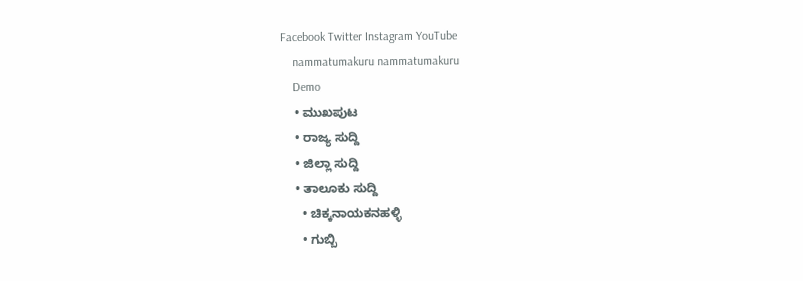Facebook Twitter Instagram YouTube
    nammatumakuru nammatumakuru
    Demo
    • ಮುಖಪುಟ
    • ರಾಜ್ಯ ಸುದ್ದಿ
    • ಜಿಲ್ಲಾ ಸುದ್ದಿ
    • ತಾಲೂಕು ಸುದ್ದಿ
      • ಚಿಕ್ಕನಾಯಕನಹಳ್ಳಿ
      • ಗುಬ್ಬಿ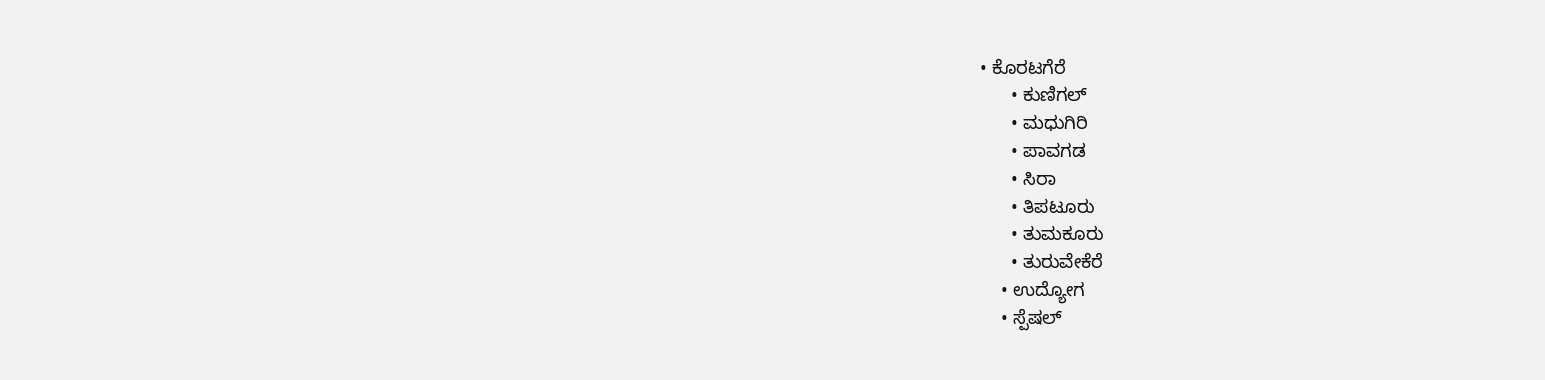• ಕೊರಟಗೆರೆ
      • ಕುಣಿಗಲ್
      • ಮಧುಗಿರಿ
      • ಪಾವಗಡ
      • ಸಿರಾ
      • ತಿಪಟೂರು
      • ತುಮಕೂರು
      • ತುರುವೇಕೆರೆ
    • ಉದ್ಯೋಗ
    • ಸ್ಪೆಷಲ್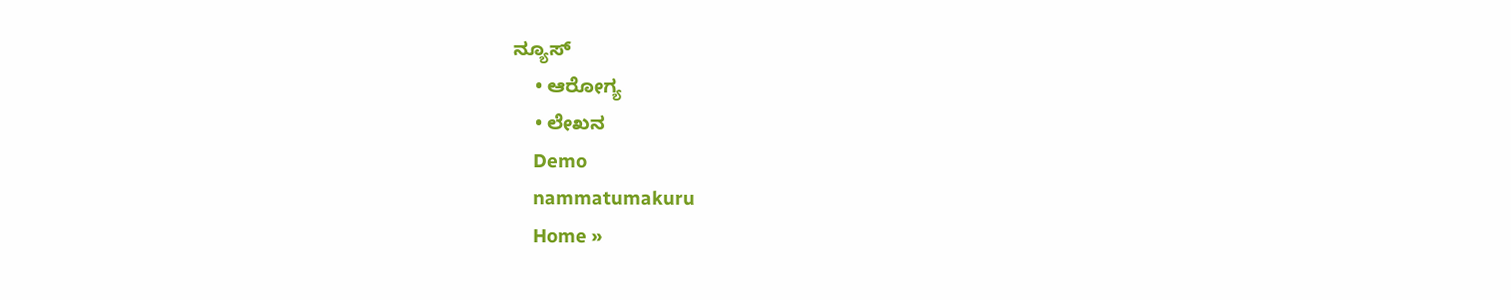ನ್ಯೂಸ್
    • ಆರೋಗ್ಯ
    • ಲೇಖನ
    Demo
    nammatumakuru
    Home »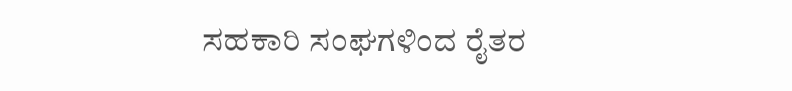ಸಹಕಾರಿ ಸಂಘಗಳಿಂದ ರೈತರ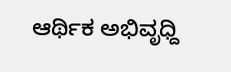ಆರ್ಥಿಕ ಅಭಿವೃಧ್ದಿ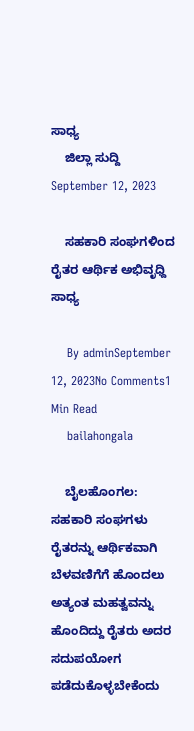ಸಾಧ್ಯ
    ಜಿಲ್ಲಾ ಸುದ್ದಿ September 12, 2023

    ಸಹಕಾರಿ ಸಂಘಗಳಿಂದ ರೈತರ ಆರ್ಥಿಕ ಅಭಿವೃಧ್ದಿ ಸಾಧ್ಯ

    By adminSeptember 12, 2023No Comments1 Min Read
    bailahongala

    ಬೈಲಹೊಂಗಲ: ಸಹಕಾರಿ ಸಂಘಗಳು ರೈತರನ್ನು ಆರ್ಥಿಕವಾಗಿ ಬೆಳವಣಿಗೆಗೆ ಹೊಂದಲು ಅತ್ಯಂತ ಮಹತ್ವವನ್ನು ಹೊಂದಿದ್ದು ರೈತರು ಅದರ ಸದುಪಯೋಗ ಪಡೆದುಕೊಳ್ಳಬೇಕೆಂದು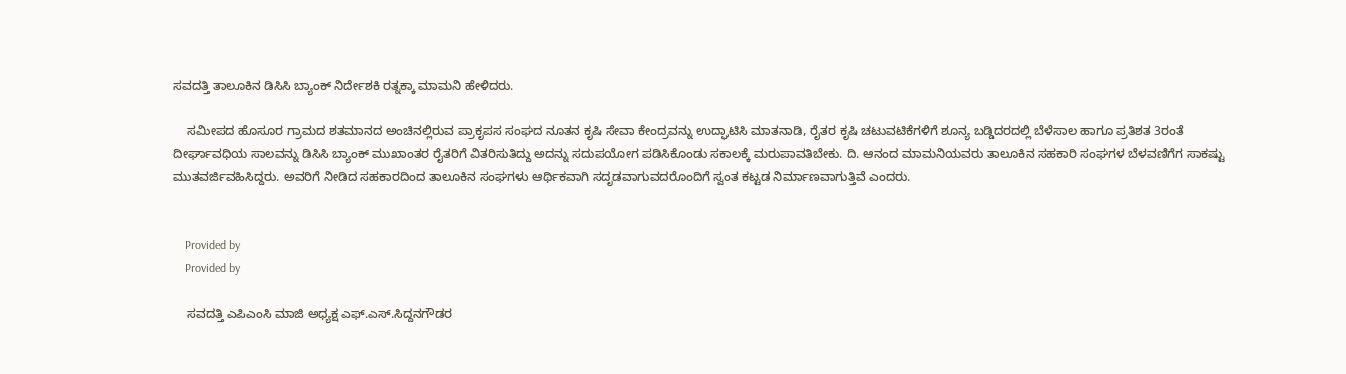ಸವದತ್ತಿ ತಾಲೂಕಿನ ಡಿಸಿಸಿ ಬ್ಯಾಂಕ್ ನಿರ್ದೇಶಕಿ ರತ್ನಕ್ಕಾ ಮಾಮನಿ ಹೇಳಿದರು.

    ಸಮೀಪದ ಹೊಸೂರ ಗ್ರಾಮದ ಶತಮಾನದ ಅಂಚಿನಲ್ಲಿರುವ ಪ್ರಾಕೃಪಸ ಸಂಘದ ನೂತನ ಕೃಷಿ ಸೇವಾ ಕೇಂದ್ರವನ್ನು ಉದ್ಘಾಟಿಸಿ ಮಾತನಾಡಿ, ರೈತರ ಕೃಷಿ ಚಟುವಟಿಕೆಗಳಿಗೆ ಶೂನ್ಯ ಬಡ್ಡಿದರದಲ್ಲಿ ಬೆಳೆಸಾಲ ಹಾಗೂ ಪ್ರತಿಶತ 3ರಂತೆ ದೀರ್ಘಾವಧಿಯ ಸಾಲವನ್ನು ಡಿಸಿಸಿ ಬ್ಯಾಂಕ್ ಮುಖಾಂತರ ರೈತರಿಗೆ ವಿತರಿಸುತಿದ್ದು ಅದನ್ನು ಸದುಪಯೋಗ ಪಡಿಸಿಕೊಂಡು ಸಕಾಲಕ್ಕೆ ಮರುಪಾವತಿಬೇಕು. ದಿ. ಆನಂದ ಮಾಮನಿಯವರು ತಾಲೂಕಿನ ಸಹಕಾರಿ ಸಂಘಗಳ ಬೆಳವಣಿಗೆಗ ಸಾಕಷ್ಟು ಮುತವರ್ಜಿವಹಿಸಿದ್ದರು. ಅವರಿಗೆ ನೀಡಿದ ಸಹಕಾರದಿಂದ ತಾಲೂಕಿನ ಸಂಘಗಳು ಆರ್ಥಿಕವಾಗಿ ಸದೃಡವಾಗುವದರೊಂದಿಗೆ ಸ್ವಂತ ಕಟ್ಟಡ ನಿರ್ಮಾಣವಾಗುತ್ತಿವೆ ಎಂದರು.


    Provided by
    Provided by

    ಸವದತ್ತಿ ಎಪಿಎಂಸಿ ಮಾಜಿ ಅಧ್ಯಕ್ಷ ಎಫ್.ಎಸ್.ಸಿದ್ದನಗೌಡರ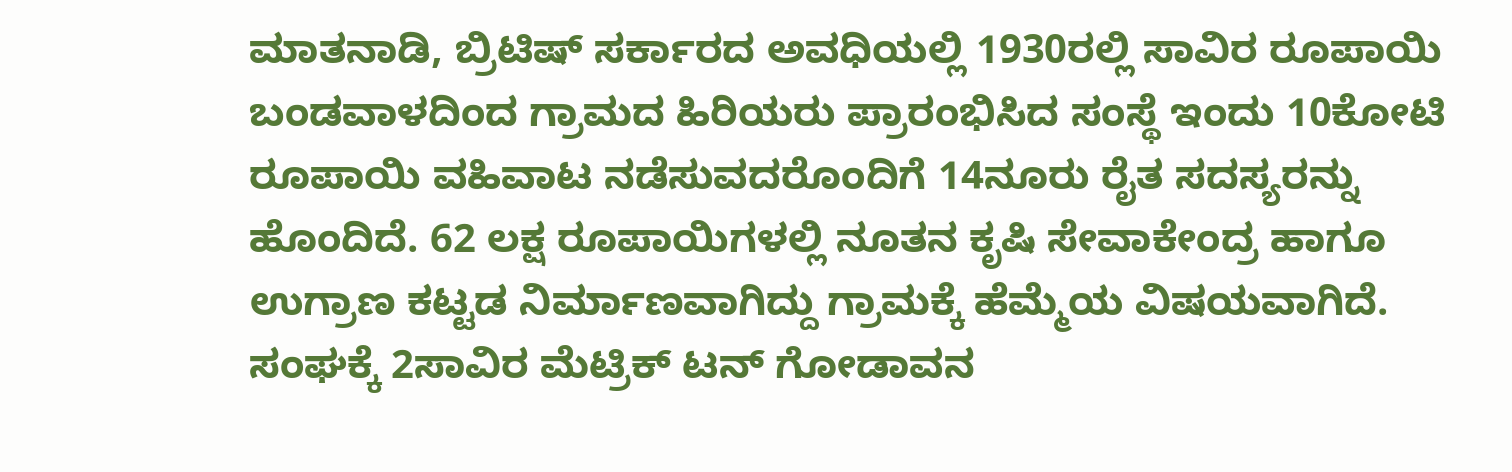ಮಾತನಾಡಿ, ಬ್ರಿಟಿಷ್ ಸರ್ಕಾರದ ಅವಧಿಯಲ್ಲಿ 1930ರಲ್ಲಿ ಸಾವಿರ ರೂಪಾಯಿ ಬಂಡವಾಳದಿಂದ ಗ್ರಾಮದ ಹಿರಿಯರು ಪ್ರಾರಂಭಿಸಿದ ಸಂಸ್ಥೆ ಇಂದು 10ಕೋಟಿ ರೂಪಾಯಿ ವಹಿವಾಟ ನಡೆಸುವದರೊಂದಿಗೆ 14ನೂರು ರೈತ ಸದಸ್ಯರನ್ನು ಹೊಂದಿದೆ. 62 ಲಕ್ಷ ರೂಪಾಯಿಗಳಲ್ಲಿ ನೂತನ ಕೃಷಿ ಸೇವಾಕೇಂದ್ರ ಹಾಗೂ ಉಗ್ರಾಣ ಕಟ್ಟಡ ನಿರ್ಮಾಣವಾಗಿದ್ದು ಗ್ರಾಮಕ್ಕೆ ಹೆಮ್ಮೆಯ ವಿಷಯವಾಗಿದೆ. ಸಂಘಕ್ಕೆ 2ಸಾವಿರ ಮೆಟ್ರಿಕ್ ಟನ್ ಗೋಡಾವನ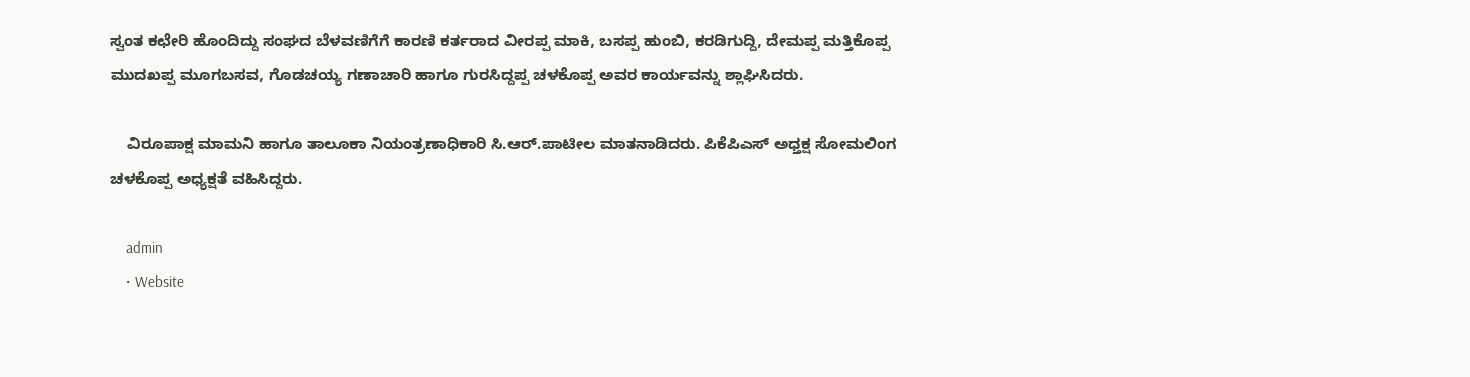ಸ್ವಂತ ಕಛೇರಿ ಹೊಂದಿದ್ದು ಸಂಘದ ಬೆಳವಣಿಗೆಗೆ ಕಾರಣಿ ಕರ್ತರಾದ ವೀರಪ್ಪ ಮಾಕಿ, ಬಸಪ್ಪ ಹುಂಬಿ, ಕರಡಿಗುದ್ದಿ, ದೇಮಪ್ಪ ಮತ್ತಿಕೊಪ್ಪ ಮುದಖಪ್ಪ ಮೂಗಬಸವ, ಗೊಡಚಯ್ಯ ಗಣಾಚಾರಿ ಹಾಗೂ ಗುರಸಿದ್ದಪ್ಪ ಚಳಕೊಪ್ಪ ಅವರ ಕಾರ್ಯವನ್ನು ಶ್ಲಾಘಿಸಿದರು.

    ವಿರೂಪಾಕ್ಷ ಮಾಮನಿ ಹಾಗೂ ತಾಲೂಕಾ ನಿಯಂತ್ರಣಾಧಿಕಾರಿ ಸಿ.ಆರ್.ಪಾಟೀಲ‌ ಮಾತನಾಡಿದರು. ಪಿಕೆಪಿಎಸ್ ಅಧ್ತಕ್ಷ ಸೋಮಲಿಂಗ ಚಳಕೊಪ್ಪ ಅಧ್ಯಕ್ಷತೆ ವಹಿಸಿದ್ದರು.

    admin
    • Website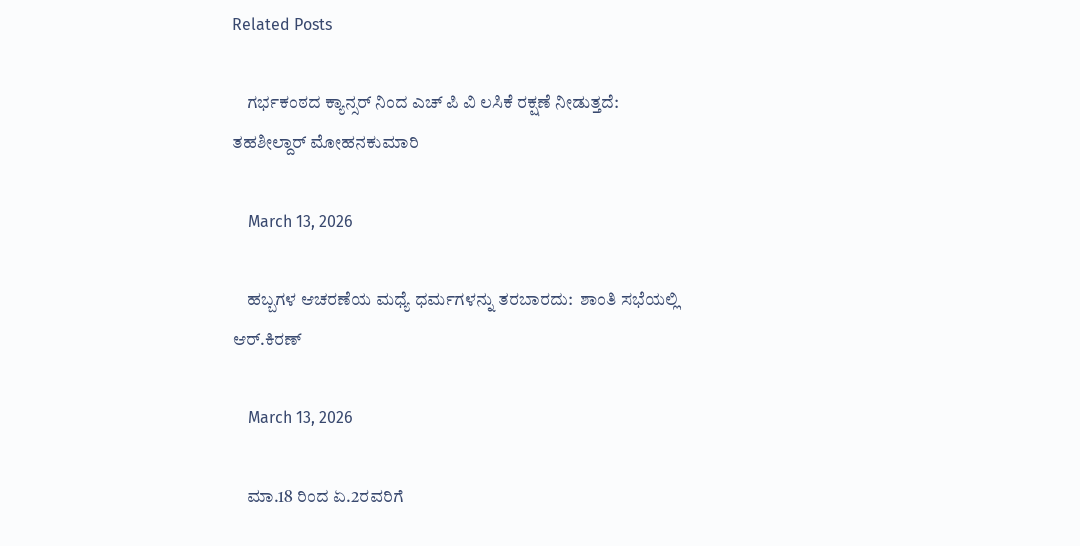Related Posts

    ಗರ್ಭಕಂಠದ ಕ್ಯಾನ್ಸರ್ ನಿಂದ ಎಚ್ ಪಿ ವಿ ಲಸಿಕೆ ರಕ್ಷಣೆ ನೀಡುತ್ತದೆ: ತಹಶೀಲ್ದಾರ್ ಮೋಹನಕುಮಾರಿ

    March 13, 2026

    ಹಬ್ಬಗಳ ಆಚರಣೆಯ ಮಧ್ಯೆ ಧರ್ಮಗಳನ್ನು ತರಬಾರದು:  ಶಾಂತಿ ಸಭೆಯಲ್ಲಿ ಆರ್.ಕಿರಣ್

    March 13, 2026

    ಮಾ.18 ರಿಂದ ಏ.2ರವರಿಗೆ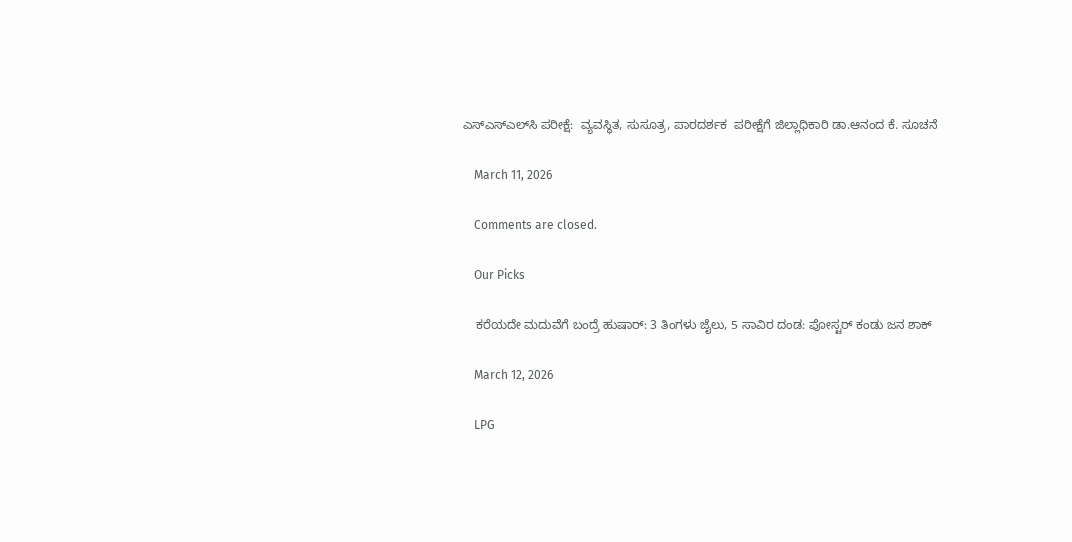ಎಸ್‌ಎಸ್‌ಎಲ್‌ಸಿ ಪರೀಕ್ಷೆ:  ವ್ಯವಸ್ಥಿತ, ಸುಸೂತ್ರ, ಪಾರದರ್ಶಕ  ಪರೀಕ್ಷೆಗೆ ಜಿಲ್ಲಾಧಿಕಾರಿ ಡಾ.ಆನಂದ‌ ಕೆ. ಸೂಚನೆ

    March 11, 2026

    Comments are closed.

    Our Picks

    ಕರೆಯದೇ ಮದುವೆಗೆ ಬಂದ್ರೆ ಹುಷಾರ್: 3 ತಿಂಗಳು ಜೈಲು, 5 ಸಾವಿರ ದಂಡ: ಪೋಸ್ಟರ್ ಕಂಡು ಜನ ಶಾಕ್

    March 12, 2026

    LPG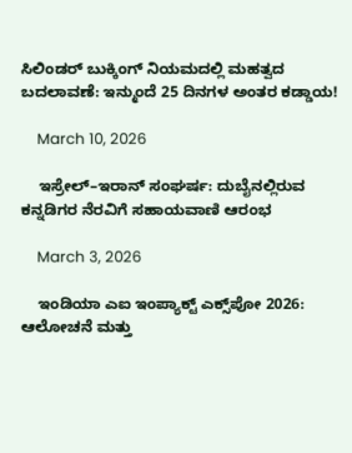ಸಿಲಿಂಡರ್ ಬುಕ್ಕಿಂಗ್ ನಿಯಮದಲ್ಲಿ ಮಹತ್ವದ ಬದಲಾವಣೆ: ಇನ್ಮುಂದೆ 25 ದಿನಗಳ ಅಂತರ ಕಡ್ಡಾಯ!

    March 10, 2026

    ಇಸ್ರೇಲ್–ಇರಾನ್ ಸಂಘರ್ಷ: ದುಬೈನಲ್ಲಿರುವ ಕನ್ನಡಿಗರ ನೆರವಿಗೆ ಸಹಾಯವಾಣಿ ಆರಂಭ

    March 3, 2026

    ಇಂಡಿಯಾ ಎಐ ಇಂಪ್ಯಾಕ್ಟ್ ಎಕ್ಸ್‌ಪೋ 2026: ಆಲೋಚನೆ ಮತ್ತು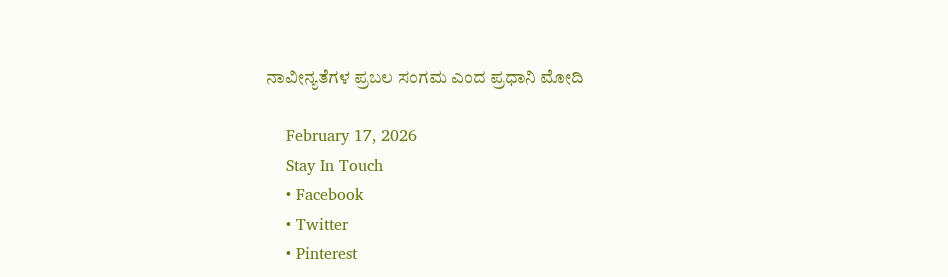ನಾವೀನ್ಯತೆಗಳ ಪ್ರಬಲ ಸಂಗಮ ಎಂದ ಪ್ರಧಾನಿ ಮೋದಿ

    February 17, 2026
    Stay In Touch
    • Facebook
    • Twitter
    • Pinterest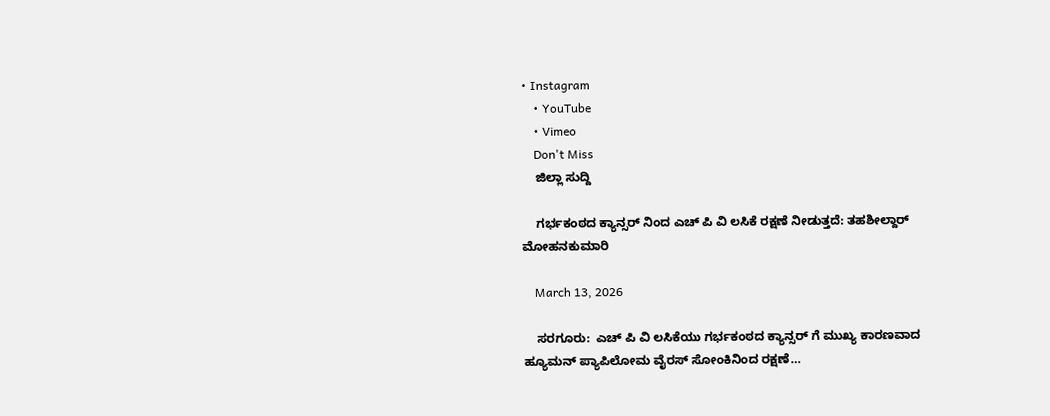• Instagram
    • YouTube
    • Vimeo
    Don't Miss
    ಜಿಲ್ಲಾ ಸುದ್ದಿ

    ಗರ್ಭಕಂಠದ ಕ್ಯಾನ್ಸರ್ ನಿಂದ ಎಚ್ ಪಿ ವಿ ಲಸಿಕೆ ರಕ್ಷಣೆ ನೀಡುತ್ತದೆ: ತಹಶೀಲ್ದಾರ್ ಮೋಹನಕುಮಾರಿ

    March 13, 2026

    ಸರಗೂರು:  ಎಚ್ ಪಿ ವಿ ಲಸಿಕೆಯು ಗರ್ಭಕಂಠದ ಕ್ಯಾನ್ಸರ್ ಗೆ ಮುಖ್ಯ ಕಾರಣವಾದ ಹ್ಯೂಮನ್ ಪ್ಯಾಪಿಲೋಮ ವೈರಸ್ ಸೋಂಕಿನಿಂದ ರಕ್ಷಣೆ…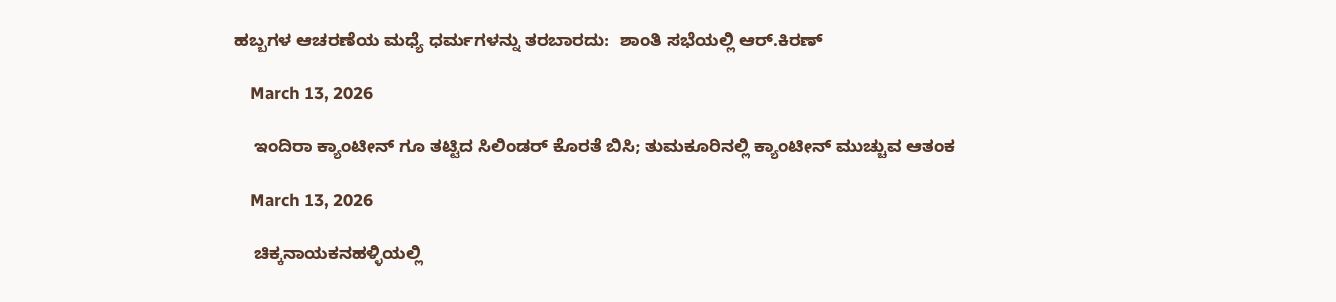ಹಬ್ಬಗಳ ಆಚರಣೆಯ ಮಧ್ಯೆ ಧರ್ಮಗಳನ್ನು ತರಬಾರದು:  ಶಾಂತಿ ಸಭೆಯಲ್ಲಿ ಆರ್.ಕಿರಣ್

    March 13, 2026

    ಇಂದಿರಾ ಕ್ಯಾಂಟೀನ್‌ ಗೂ ತಟ್ಟಿದ ಸಿಲಿಂಡರ್ ಕೊರತೆ ಬಿಸಿ; ತುಮಕೂರಿನಲ್ಲಿ ಕ್ಯಾಂಟೀನ್ ಮುಚ್ಚುವ ಆತಂಕ

    March 13, 2026

    ಚಿಕ್ಕನಾಯಕನಹಳ್ಳಿಯಲ್ಲಿ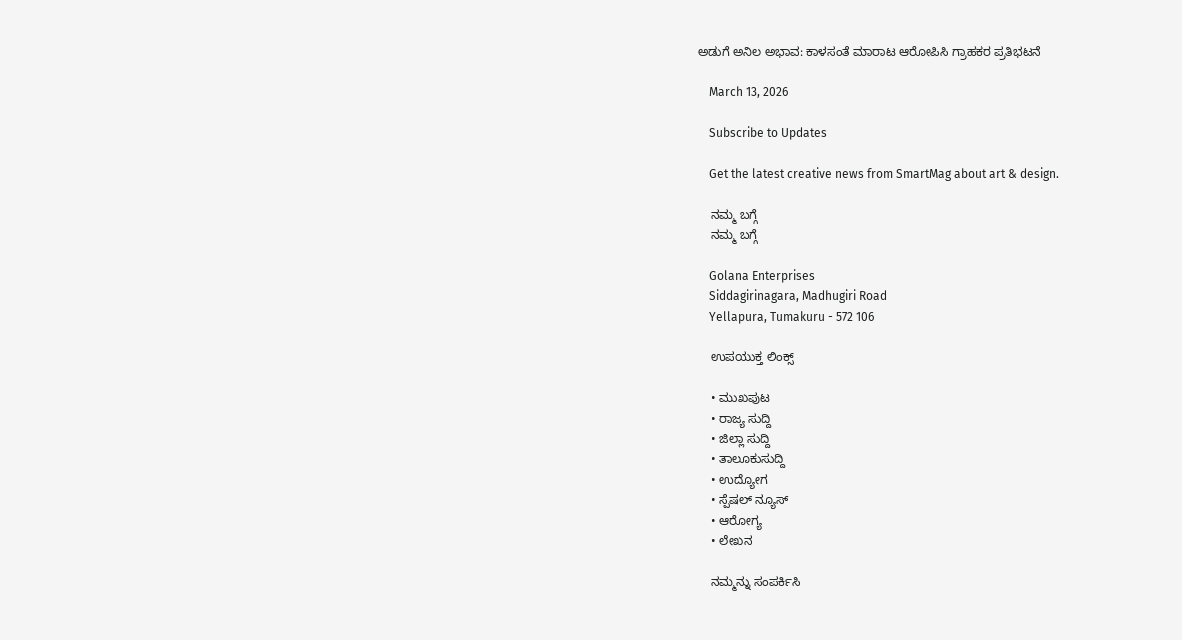ಅಡುಗೆ ಅನಿಲ ಅಭಾವ: ಕಾಳಸಂತೆ ಮಾರಾಟ ಆರೋಪಿಸಿ ಗ್ರಾಹಕರ ಪ್ರತಿಭಟನೆ

    March 13, 2026

    Subscribe to Updates

    Get the latest creative news from SmartMag about art & design.

    ನಮ್ಮ ಬಗ್ಗೆ
    ನಮ್ಮ ಬಗ್ಗೆ

    Golana Enterprises
    Siddagirinagara, Madhugiri Road
    Yellapura, Tumakuru - 572 106

    ಉಪಯುಕ್ತ ಲಿಂಕ್ಸ್

    • ಮುಖಪುಟ
    • ರಾಜ್ಯ ಸುದ್ದಿ
    • ಜಿಲ್ಲಾ ಸುದ್ದಿ
    • ತಾಲೂಕುಸುದ್ದಿ
    • ಉದ್ಯೋಗ
    • ಸ್ಪೆಷಲ್ ನ್ಯೂಸ್
    • ಆರೋಗ್ಯ
    • ಲೇಖನ

    ನಮ್ಮನ್ನು ಸಂಪರ್ಕಿಸಿ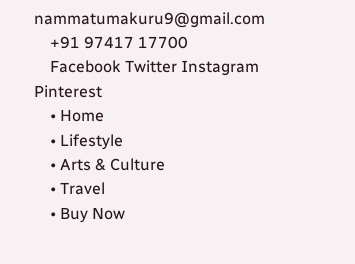nammatumakuru9@gmail.com
    +91 97417 17700
    Facebook Twitter Instagram Pinterest
    • Home
    • Lifestyle
    • Arts & Culture
    • Travel
    • Buy Now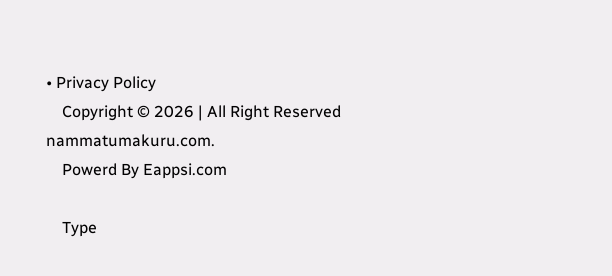• Privacy Policy
    Copyright © 2026 | All Right Reserved nammatumakuru.com.
    Powerd By Eappsi.com

    Type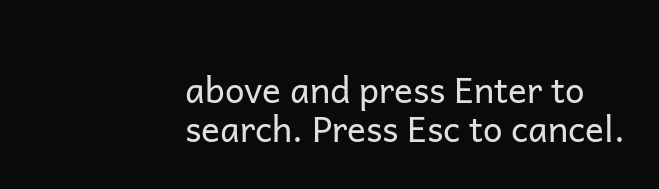above and press Enter to search. Press Esc to cancel.